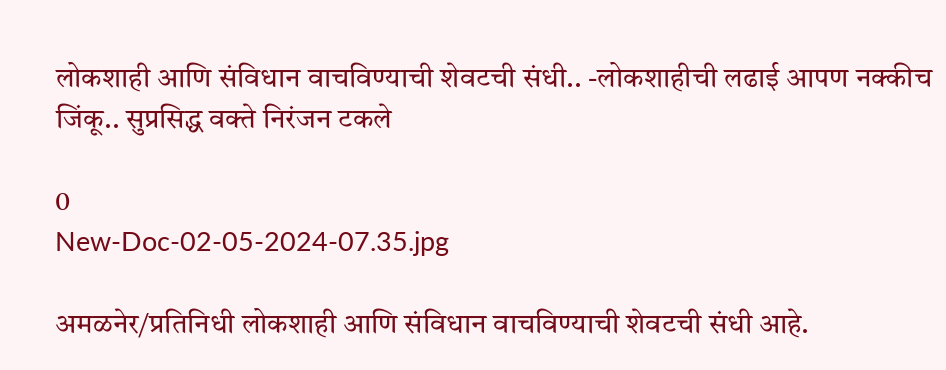लोकशाही आणि संविधान वाचविण्याची शेवटची संधी.. -लोकशाहीची लढाई आपण नक्कीच जिंकू.. सुप्रसिद्ध वक्ते निरंजन टकले

0
New-Doc-02-05-2024-07.35.jpg

अमळनेर/प्रतिनिधी लोकशाही आणि संविधान वाचविण्याची शेवटची संधी आहे.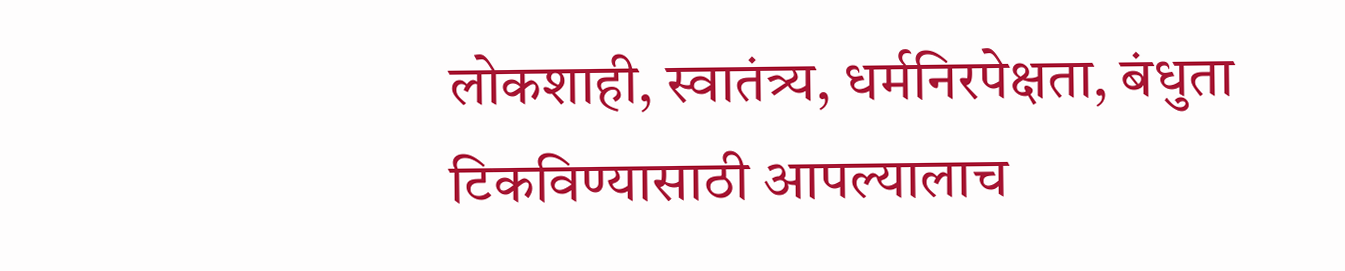लोकशाही, स्वातंत्र्य, धर्मनिरपेक्षता, बंधुता टिकविण्यासाठी आपल्यालाच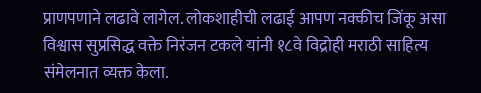प्राणपणाने लढावे लागेल. लोकशाहीची लढाई आपण नक्कीच जिंकू असा विश्वास सुप्रसिद्ध वक्ते निरंजन टकले यांनी १८वे विद्रोही मराठी साहित्य संमेलनात व्यक्त केला.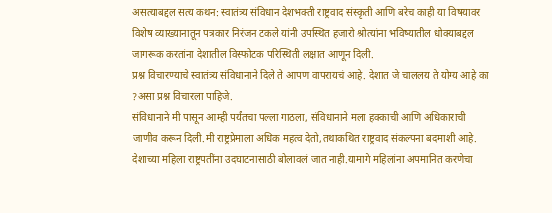असत्याबद्दल सत्य कथन: स्वातंत्र्य संविधान देशभक्ती राष्ट्रवाद संस्कृती आणि बरेच काही या विषयावर विशेष व्याख्यानातून पत्रकार निरंजन टकले यांनी उपस्थित हजारो श्रोत्यांना भविष्यातील धोक्याबद्दल जागरूक करतांना देशातील विस्फोटक परिस्थिती लक्षात आणून दिली.
प्रश्न विचारण्याचे स्वातंत्र्य संविधानाने दिले ते आपण वापरायचं आहे. देशात जे चाललय ते योग्य आहे का ?असा प्रश्न विचारला पाहिजे.
संविधानाने मी पासून आम्ही पर्यंतचा पल्ला गाठला, संविधानाने मला हक्काची आणि अधिकाराची जाणीव करून दिली.मी राष्ट्रप्रेमाला अधिक महत्व देतो,तथाकथित राष्ट्रवाद संकल्पना बदमाशी आहे. देशाच्या महिला राष्ट्रपतींना उदघाटनासाठी बोलावलं जात नाही.यामागे महिलांना अपमानित करणेचा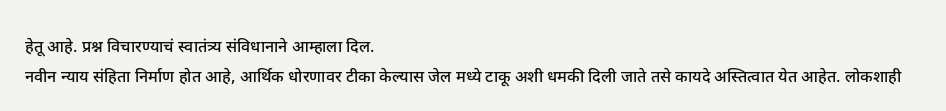हेतू आहे. प्रश्न विचारण्याचं स्वातंत्र्य संविधानाने आम्हाला दिल.
नवीन न्याय संहिता निर्माण होत आहे, आर्थिक धोरणावर टीका केल्यास जेल मध्ये टाकू अशी धमकी दिली जाते तसे कायदे अस्तित्वात येत आहेत. लोकशाही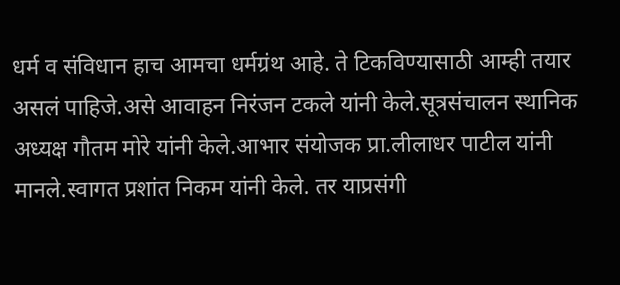धर्म व संविधान हाच आमचा धर्मग्रंथ आहे. ते टिकविण्यासाठी आम्ही तयार असलं पाहिजे.असे आवाहन निरंजन टकले यांनी केले.सूत्रसंचालन स्थानिक अध्यक्ष गौतम मोरे यांनी केले.आभार संयोजक प्रा.लीलाधर पाटील यांनी मानले.स्वागत प्रशांत निकम यांनी केले. तर याप्रसंगी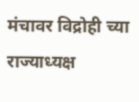मंचावर विद्रोही च्या राज्याध्यक्ष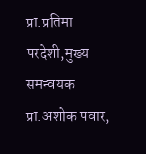प्रा.प्रतिमा परदेशी,मुख्य समन्वयक प्रा.अशोक पवार,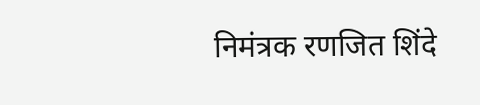निमंत्रक रणजित शिंदे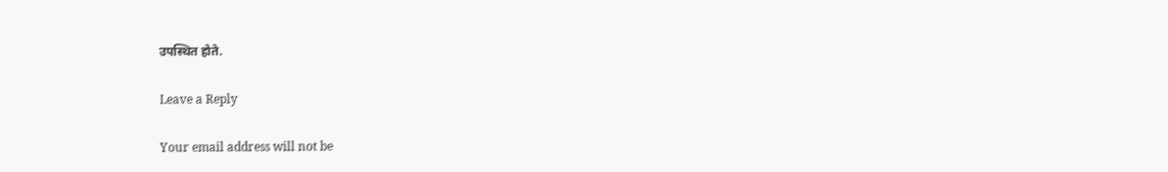उपस्थित होते.

Leave a Reply

Your email address will not be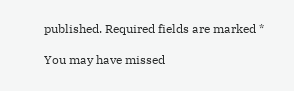published. Required fields are marked *

You may have missed